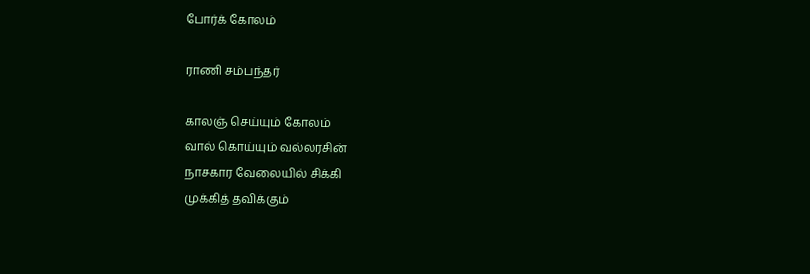போர்க் கோலம்

ராணி சம்பந்தர்

காலஞ் செய்யும் கோலம்
வால் கொய்யும் வல்லரசின்
நாசகார வேலையில் சிக்கி
முக்கித் தவிக்கும்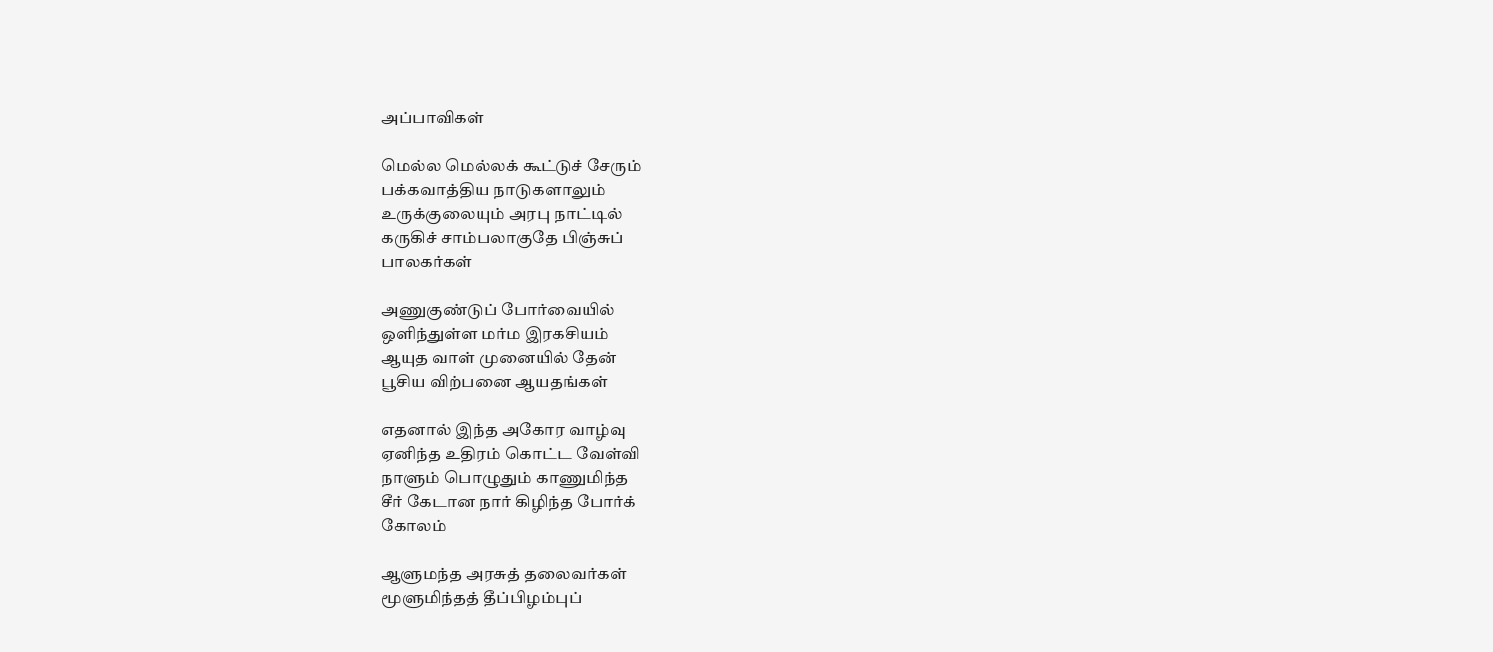அப்பாவிகள்

மெல்ல மெல்லக் கூட்டுச் சேரும்
பக்கவாத்திய நாடுகளாலும்
உருக்குலையும் அரபு நாட்டில்
கருகிச் சாம்பலாகுதே பிஞ்சுப்
பாலகர்கள்

அணுகுண்டுப் போர்வையில்
ஒளிந்துள்ள மர்ம இரகசியம்
ஆயுத வாள் முனையில் தேன்
பூசிய விற்பனை ஆயதங்கள்

எதனால் இந்த அகோர வாழ்வு
ஏனிந்த உதிரம் கொட்ட வேள்வி
நாளும் பொழுதும் காணுமிந்த
சீர் கேடான நார் கிழிந்த போர்க்
கோலம்

ஆளுமந்த அரசுத் தலைவர்கள்
மூளுமிந்தத் தீப்பிழம்புப்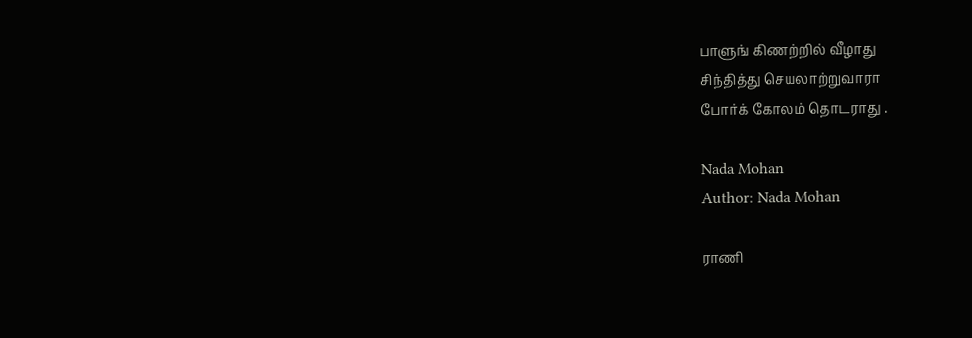பாளுங் கிணற்றில் வீழாது
சிந்தித்து செயலாற்றுவாரா
போர்க் கோலம் தொடராது .

Nada Mohan
Author: Nada Mohan

ராணி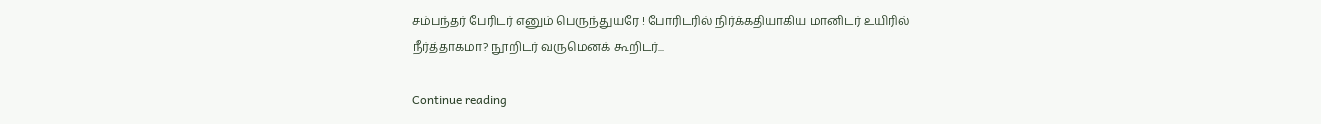சம்பந்தர் பேரிடர் எனும் பெருந்துயரே ! போரிடரில் நிர்க்கதியாகிய மானிடர் உயிரில் நீர்த்தாகமா? நூறிடர் வருமெனக் கூறிடர்...

Continue reading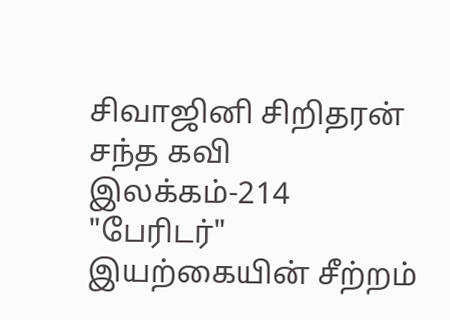சிவாஜினி சிறிதரன் சந்த கவி இலக்கம்-214 "பேரிடர்" இயற்கையின் சீற்றம்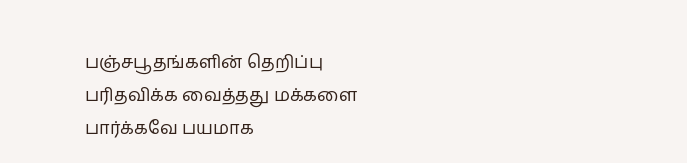பஞ்சபூதங்களின் தெறிப்பு பரிதவிக்க வைத்தது மக்களை பார்க்கவே பயமாக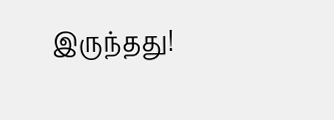இருந்தது!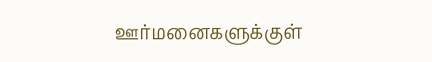ஊர்மனைகளுக்குள்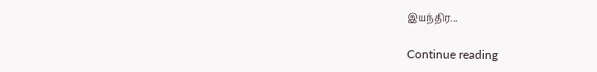இயந்திர...

Continue reading